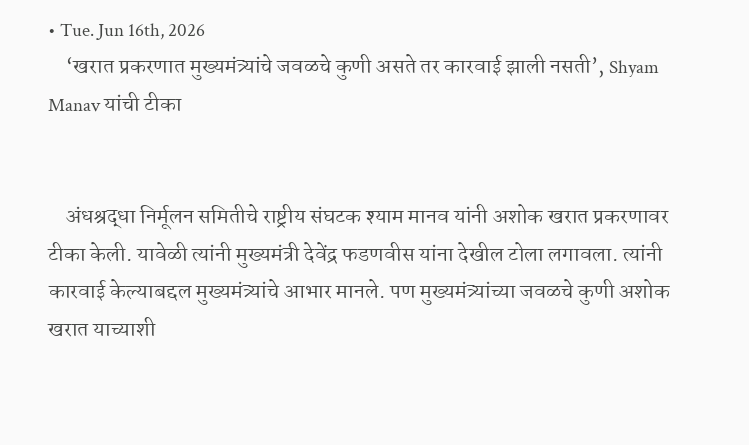• Tue. Jun 16th, 2026
    ‘खरात प्रकरणात मुख्यमंत्र्यांचे जवळचे कुणी असते तर कारवाई झाली नसती’, Shyam Manav यांची टीका


    अंधश्रद्धा निर्मूलन समितीचे राष्ट्रीय संघटक श्याम मानव यांनी अशोक खरात प्रकरणावर टीका केली. यावेळी त्यांनी मुख्यमंत्री देवेंद्र फडणवीस यांना देखील टोला लगावला. त्यांनी कारवाई केल्याबद्दल मुख्यमंत्र्यांचे आभार मानले. पण मुख्यमंत्र्यांच्या जवळचे कुणी अशोक खरात याच्याशी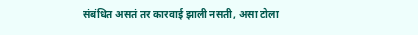संबंधित असतं तर कारवाई झाली नसती, असा टोला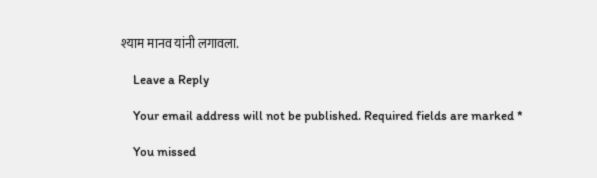श्याम मानव यांनी लगावला.

    Leave a Reply

    Your email address will not be published. Required fields are marked *

    You missed